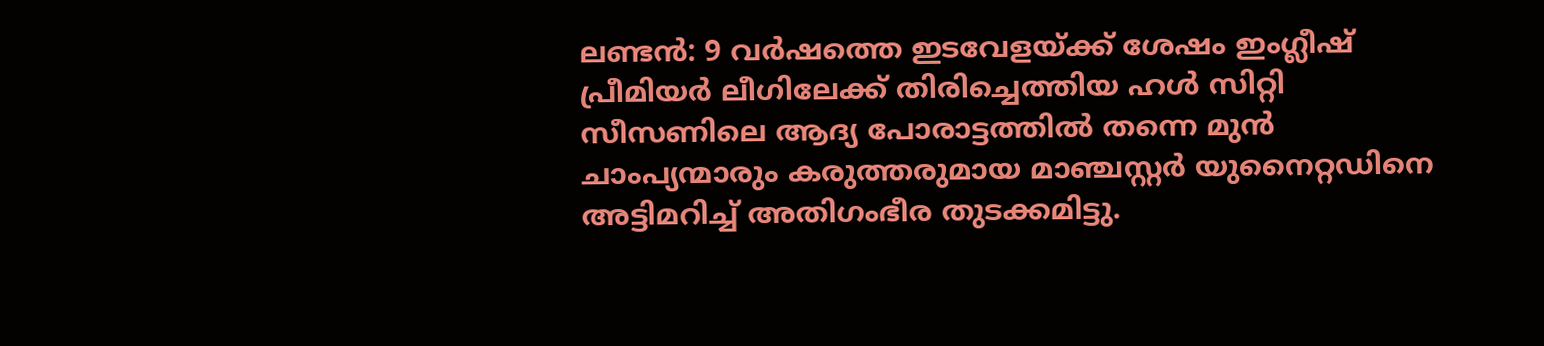ലണ്ടൻ: 9 വർഷത്തെ ഇടവേളയ്ക്ക് ശേഷം ഇംഗ്ലീഷ് പ്രീമിയർ ലീഗിലേക്ക് തിരിച്ചെത്തിയ ഹൾ സിറ്റി സീസണിലെ ആദ്യ പോരാട്ടത്തിൽ തന്നെ മുൻ ചാംപ്യന്മാരും കരുത്തരുമായ മാഞ്ചസ്റ്റർ യുനൈറ്റഡിനെ അട്ടിമറിച്ച് അതിഗംഭീര തുടക്കമിട്ടു.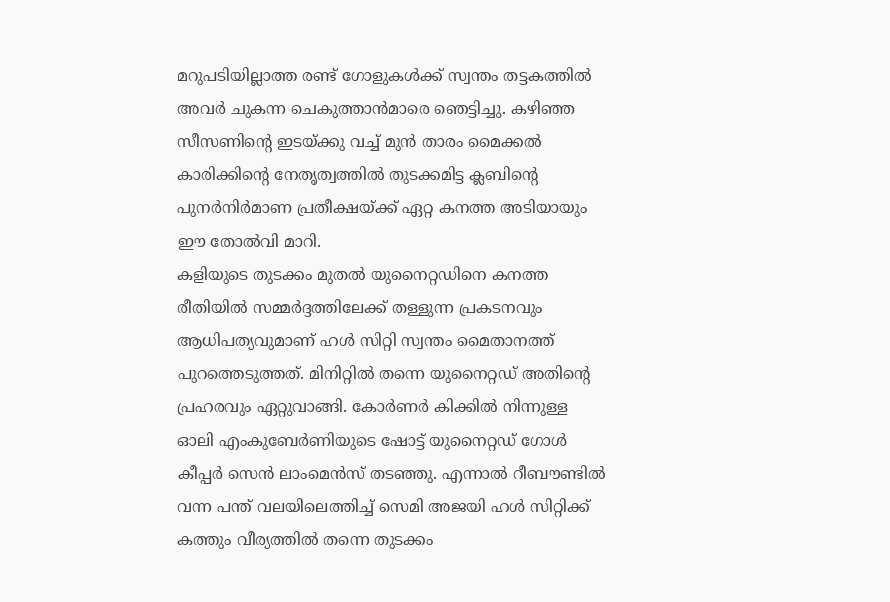മറുപടിയില്ലാത്ത രണ്ട് ഗോളുകൾക്ക് സ്വന്തം തട്ടകത്തിൽ അവർ ചുകന്ന ചെകുത്താൻമാരെ ഞെട്ടിച്ചു. കഴിഞ്ഞ സീസണിന്റെ ഇടയ്ക്കു വച്ച് മുൻ താരം മൈക്കൽ കാരിക്കിന്റെ നേതൃത്വത്തിൽ തുടക്കമിട്ട ക്ലബിന്റെ പുനർനിർമാണ പ്രതീക്ഷയ്ക്ക് ഏറ്റ കനത്ത അടിയായും ഈ തോൽവി മാറി.
കളിയുടെ തുടക്കം മുതൽ യുനൈറ്റഡിനെ കനത്ത രീതിയിൽ സമ്മർദ്ദത്തിലേക്ക് തള്ളുന്ന പ്രകടനവും ആധിപത്യവുമാണ് ഹൾ സിറ്റി സ്വന്തം മൈതാനത്ത് പുറത്തെടുത്തത്. മിനിറ്റിൽ തന്നെ യുനൈറ്റഡ് അതിന്റെ പ്രഹരവും ഏറ്റുവാങ്ങി. കോർണർ കിക്കിൽ നിന്നുള്ള ഓലി എംകുബേർണിയുടെ ഷോട്ട് യുനൈറ്റഡ് ഗോൾ കീപ്പർ സെൻ ലാംമെൻസ് തടഞ്ഞു. എന്നാൽ റീബൗണ്ടിൽ വന്ന പന്ത് വലയിലെത്തിച്ച് സെമി അജയി ഹൾ സിറ്റിക്ക് കത്തും വീര്യത്തിൽ തന്നെ തുടക്കം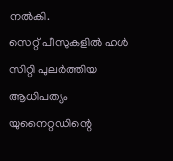നൽകി.
സെറ്റ് പീസുകളിൽ ഹൾ സിറ്റി പുലർത്തിയ ആധിപത്യം യുനൈറ്റഡിന്റെ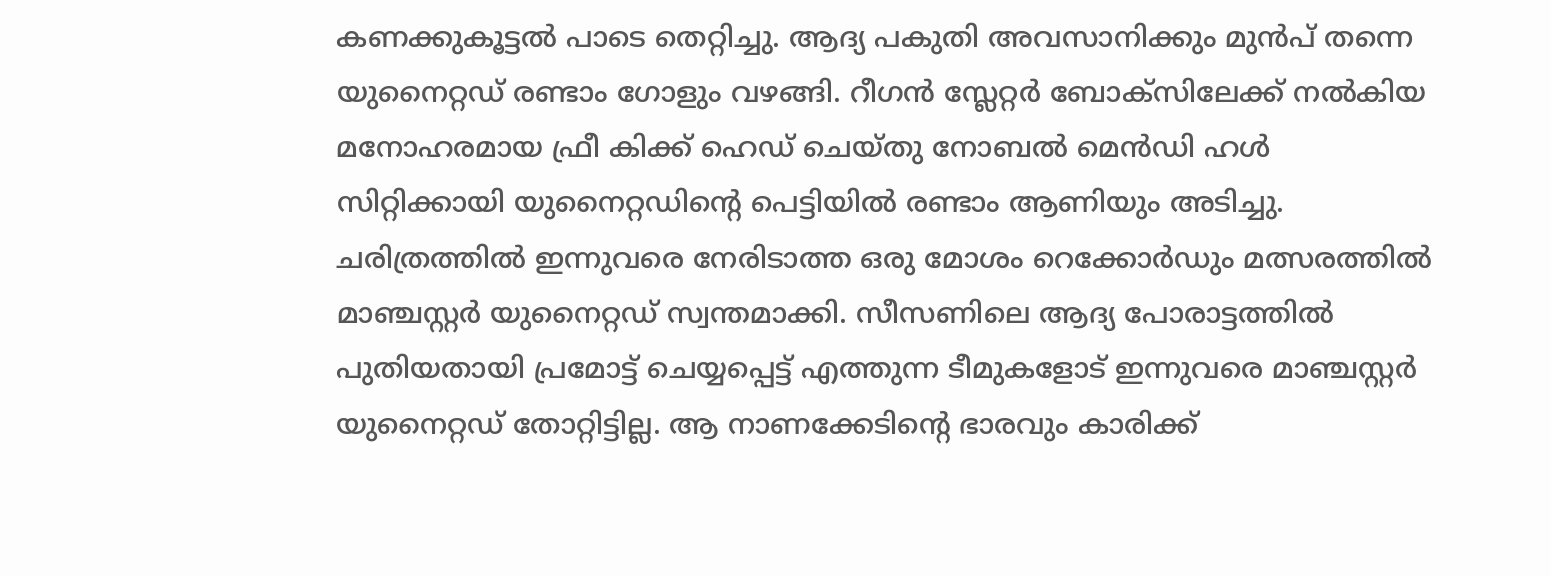കണക്കുകൂട്ടൽ പാടെ തെറ്റിച്ചു. ആദ്യ പകുതി അവസാനിക്കും മുൻപ് തന്നെ യുനൈറ്റഡ് രണ്ടാം ഗോളും വഴങ്ങി. റീഗൻ സ്ലേറ്റർ ബോക്സിലേക്ക് നൽകിയ മനോഹരമായ ഫ്രീ കിക്ക് ഹെഡ് ചെയ്തു നോബൽ മെൻഡി ഹൾ സിറ്റിക്കായി യുനൈറ്റഡിന്റെ പെട്ടിയിൽ രണ്ടാം ആണിയും അടിച്ചു.
ചരിത്രത്തിൽ ഇന്നുവരെ നേരിടാത്ത ഒരു മോശം റെക്കോർഡും മത്സരത്തിൽ മാഞ്ചസ്റ്റർ യുനൈറ്റഡ് സ്വന്തമാക്കി. സീസണിലെ ആദ്യ പോരാട്ടത്തിൽ പുതിയതായി പ്രമോട്ട് ചെയ്യപ്പെട്ട് എത്തുന്ന ടീമുകളോട് ഇന്നുവരെ മാഞ്ചസ്റ്റർ യുനൈറ്റഡ് തോറ്റിട്ടില്ല. ആ നാണക്കേടിന്റെ ഭാരവും കാരിക്ക്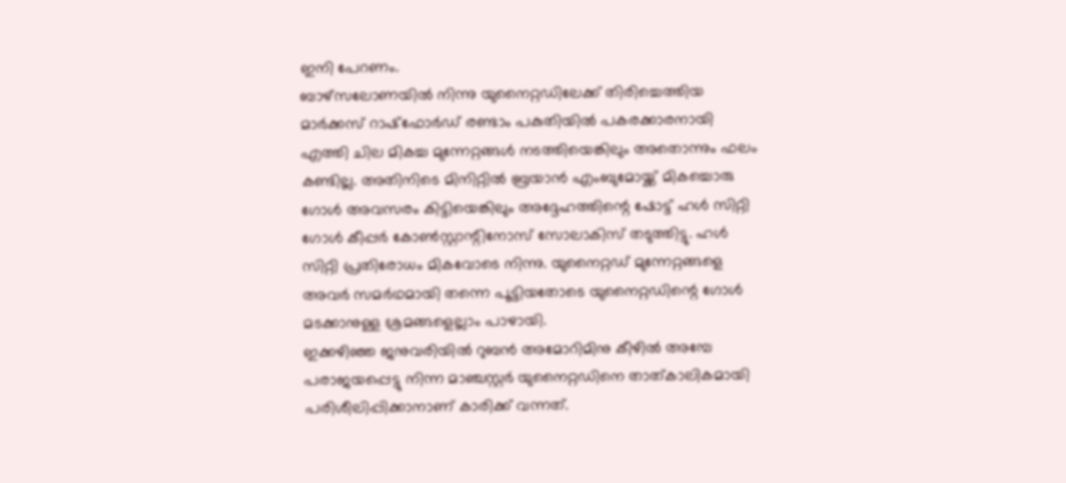ഇനി പേറണം.
ബാഴ്സലോണയിൽ നിന്നു യുനൈറ്റഡിലേക്ക് തിരിച്ചെത്തിയ മാർക്കസ് റാഷ്ഫോർഡ് രണ്ടാം പകുതിയിൽ പകരക്കാരനായി എത്തി ചില മികച്ച മുന്നേറ്റങ്ങൾ നടത്തിയെങ്കിലും അതൊന്നും ഫലം കണ്ടില്ല. അതിനിടെ മിനിറ്റിൽ ബ്രയാൻ എംബുമോയ്ക്ക് മികച്ചൊരു ഗോൾ അവസരം കിട്ടിയെങ്കിലും അദ്ദേഹത്തിന്റെ ഷോട്ട് ഹൾ സിറ്റി ഗോൾ കീപ്പർ കോൺസ്റ്റാന്റിനോസ് സോലാകിസ് തടുത്തിട്ടു. ഹൾ സിറ്റി പ്രതിരോധം മികവോടെ നിന്നു. യുനൈറ്റഡ് മുന്നേറ്റങ്ങളെ അവർ സമർഥമായി തന്നെ പൂട്ടിയതോടെ യുനൈറ്റഡിന്റെ ഗോൾ മടക്കാനുള്ള ശ്രമങ്ങളെല്ലാം പാഴായി.
ഇക്കഴിഞ്ഞ ജനുവരിയിൽ റുബൻ അമോറിമിനു കീഴിൽ അമ്പേ പരാജയപ്പെട്ടു നിന്ന മാഞ്ചസ്റ്റർ യുനൈറ്റഡിനെ താത്കാലികമായി പരിശീലിപ്പിക്കാനാണ് കാരിക്ക് വന്നത്.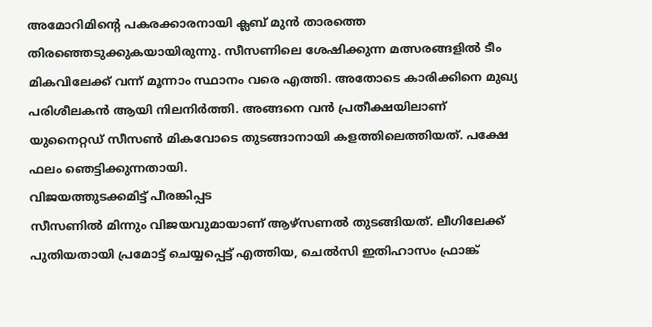അമോറിമിന്റെ പകരക്കാരനായി ക്ലബ് മുൻ താരത്തെ തിരഞ്ഞെടുക്കുകയായിരുന്നു. സീസണിലെ ശേഷിക്കുന്ന മത്സരങ്ങളിൽ ടീം മികവിലേക്ക് വന്ന് മൂന്നാം സ്ഥാനം വരെ എത്തി. അതോടെ കാരിക്കിനെ മുഖ്യ പരിശീലകൻ ആയി നിലനിർത്തി. അങ്ങനെ വൻ പ്രതീക്ഷയിലാണ് യുനൈറ്റഡ് സീസൺ മികവോടെ തുടങ്ങാനായി കളത്തിലെത്തിയത്. പക്ഷേ ഫലം ഞെട്ടിക്കുന്നതായി.
വിജയത്തുടക്കമിട്ട് പീരങ്കിപ്പട
സീസണിൽ മിന്നും വിജയവുമായാണ് ആഴ്സണൽ തുടങ്ങിയത്. ലീഗിലേക്ക് പുതിയതായി പ്രമോട്ട് ചെയ്യപ്പെട്ട് എത്തിയ, ചെൽസി ഇതിഹാസം ഫ്രാങ്ക്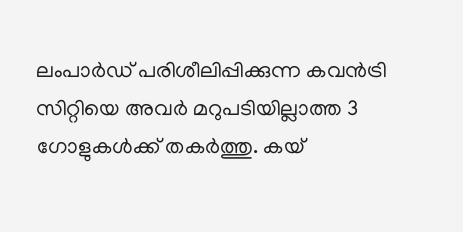ലംപാർഡ് പരിശീലിപ്പിക്കുന്ന കവൻട്രി സിറ്റിയെ അവർ മറുപടിയില്ലാത്ത 3 ഗോളുകൾക്ക് തകർത്തു. കയ്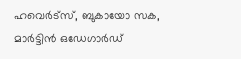ഹവെർട്സ്, ബുകായോ സക, മാർട്ടിൻ ഒഡേഗാർഡ്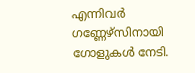എന്നിവർ ഗണ്ണേഴ്സിനായി ഗോളുകൾ നേടി.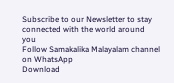Subscribe to our Newsletter to stay connected with the world around you
Follow Samakalika Malayalam channel on WhatsApp
Download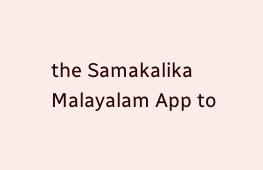the Samakalika Malayalam App to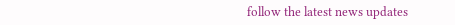follow the latest news updates